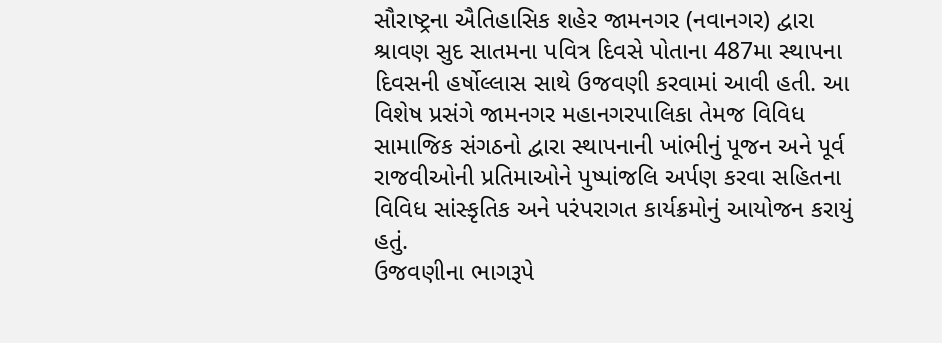સૌરાષ્ટ્રના ઐતિહાસિક શહેર જામનગર (નવાનગર) દ્વારા શ્રાવણ સુદ સાતમના પવિત્ર દિવસે પોતાના 487મા સ્થાપના દિવસની હર્ષોલ્લાસ સાથે ઉજવણી કરવામાં આવી હતી. આ વિશેષ પ્રસંગે જામનગર મહાનગરપાલિકા તેમજ વિવિધ સામાજિક સંગઠનો દ્વારા સ્થાપનાની ખાંભીનું પૂજન અને પૂર્વ રાજવીઓની પ્રતિમાઓને પુષ્પાંજલિ અર્પણ કરવા સહિતના વિવિધ સાંસ્કૃતિક અને પરંપરાગત કાર્યક્રમોનું આયોજન કરાયું હતું.
ઉજવણીના ભાગરૂપે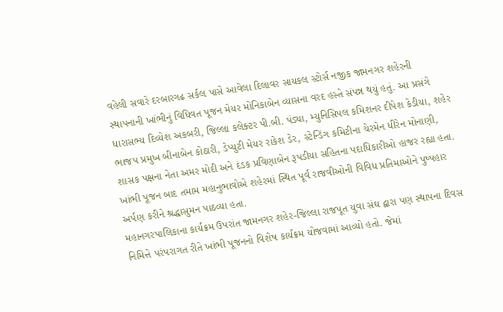વહેલી સવારે દરબારગઢ સર્કલ પાસે આવેલા દિલાવર સાયકલ સ્ટોર્સ નજીક જામનગર શહેરની સ્થાપનાની ખાંભીનું વિધિવત પૂજન મેયર મોનિકાબેન વ્યાસના વરદ હસ્તે સંપન્ન થયું હતું. આ પ્રસંગે ધારાસભ્ય દિવ્યેશ અકબરી, જિલ્લા કલેક્ટર પી.બી. પંડ્યા, મ્યુનિસિપલ કમિશનર દીપેશ કેડીયા, શહેર ભાજપ પ્રમુખ બીનાબેન કોઠારી, ડેપ્યુટી મેયર રાકેશ ડેર, સ્ટેન્ડિંગ કમિટીના ચેરમેન ધીરેન મોનાણી, શાસક પક્ષના નેતા અમર મોદી અને દંડક પ્રવિણાબેન રૂપડીયા સહિતના પદાધિકારીઓ હાજર રહ્યા હતા. ખાંભી પૂજન બાદ તમામ મહાનુભાવોએ શહેરમાં સ્થિત પૂર્વ રાજવીઓની વિવિધ પ્રતિમાઓને પુષ્પહાર અર્પણ કરીને શ્રદ્ધાસુમન પાઠવ્યા હતા.
મહાનગરપાલિકાના કાર્યક્રમ ઉપરાંત જામનગર શહેર-જિલ્લા રાજપૂત યુવા સંઘ દ્વારા પણ સ્થાપના દિવસ નિમિત્તે પરંપરાગત રીતે ખાંભી પૂજનનો વિશેષ કાર્યક્રમ યોજવામાં આવ્યો હતો. જેમાં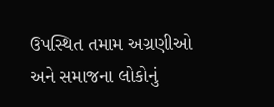ઉપસ્થિત તમામ અગ્રણીઓ અને સમાજના લોકોનું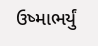ઉષ્માભર્યું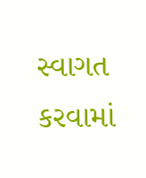સ્વાગત કરવામાં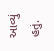આવ્યું હતું.